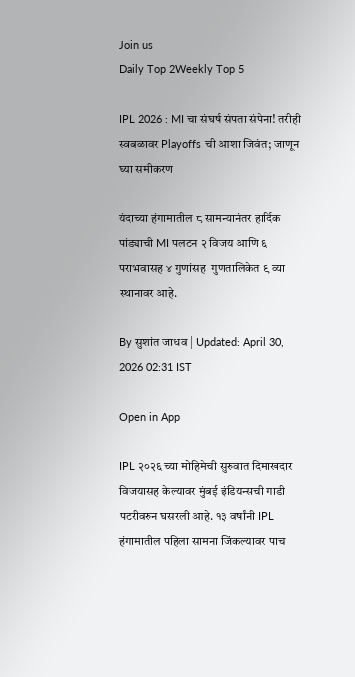Join us
Daily Top 2Weekly Top 5

IPL 2026 : MI चा संघर्ष संपता संपेना! तरीही स्वबळावर Playoffs ची आशा जिवंत; जाणून घ्या समीकरण

यंदाच्या हंगामातील ८ सामन्यानंतर हार्दिक पांड्याची MI पलटन २ विजय आणि ६ पराभवासह ४ गुणांसह  गुणतालिकेत ९ व्या स्थानावर आहे.

By सुशांत जाधव | Updated: April 30, 2026 02:31 IST

Open in App

IPL २०२६ च्या मोहिमेची सुरुवात दिमाखदार विजयासह केल्यावर मुंबई इंडियन्सची गाडी पटरीवरुन घसरली आहे. १३ वर्षांनी IPL हंगामातील पहिला सामना जिंकल्यावर पाच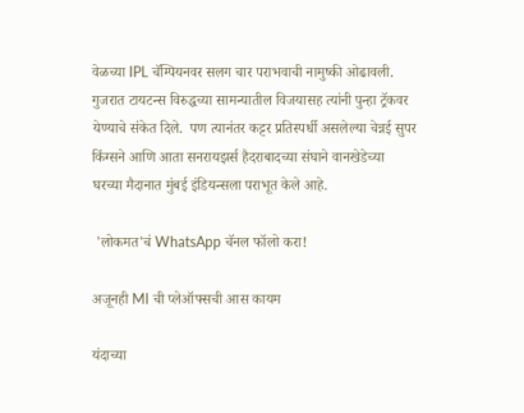वेळच्या IPL चॅम्पियनवर सलग चार पराभवाची नामुष्की ओढावली. गुजरात टायटन्स विरुद्धच्या सामन्यातील विजयासह त्यांनी पुन्हा ट्रॅकवर येण्याचे संकेत दिले.  पण त्यानंतर कट्टर प्रतिस्पर्धी असलेल्या चेन्नई सुपर किंग्सने आणि आता सनरायझर्स हैदराबादच्या संघाने वानखेडेच्या घरच्या मैदानात मुंबई इंडियन्सला पराभूत केले आहे.

 'लोकमत'चं WhatsApp चॅनल फॉलो करा!

अजूनही MI ची प्लेऑफ्सची आस कायम

यंदाच्या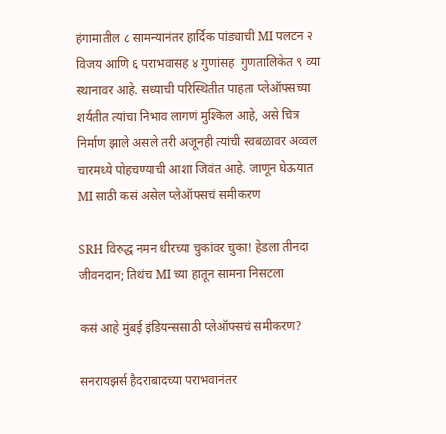हंगामातील ८ सामन्यानंतर हार्दिक पांड्याची MI पलटन २ विजय आणि ६ पराभवासह ४ गुणांसह  गुणतालिकेत ९ व्या स्थानावर आहे. सध्याची परिस्थितीत पाहता प्लेऑफ्सच्या शर्यतीत त्यांचा निभाव लागणं मुश्किल आहे, असे चित्र निर्माण झाले असले तरी अजूनही त्यांची स्वबळावर अव्वल चारमध्ये पोहचण्याची आशा जिवंत आहे. जाणून घेऊयात MI साठी कसं असेल प्लेऑफ्सचं समीकरण

SRH विरुद्ध नमन धीरच्या चुकांवर चुका! हेडला तीनदा जीवनदान; तिथंच MI च्या हातून सामना निसटला

कसं आहे मुंबई इंडियन्ससाठी प्लेऑफ्सचं समीकरण?

सनरायझर्स हैदराबादच्या पराभवानंतर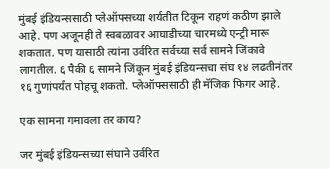मुंबई इंडियन्ससाठी प्लेऑफ्सच्या शर्यतीत टिकून राहणं कठीण झाले आहे. पण अजूनही ते स्वबळावर आघाडीच्या चारमध्ये एन्ट्री मारू शकतात. पण यासाठी त्यांना उर्वरित सर्वच्या सर्व सामने जिंकावे लागतील. ६ पैकी ६ सामने जिंकून मुंबई इंडियन्सचा संघ १४ लढतीनंतर १६ गुणांपर्यंत पोहचू शकतो. प्लेऑफ्ससाठी ही मॅजिक फिगर आहे.

एक सामना गमावला तर काय?

जर मुंबई इंडियन्सच्या संघाने उर्वरित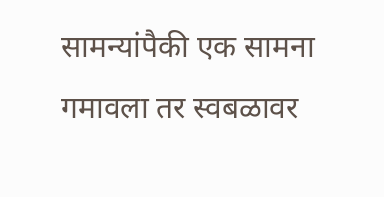सामन्यांपैकी एक सामना गमावला तर स्वबळावर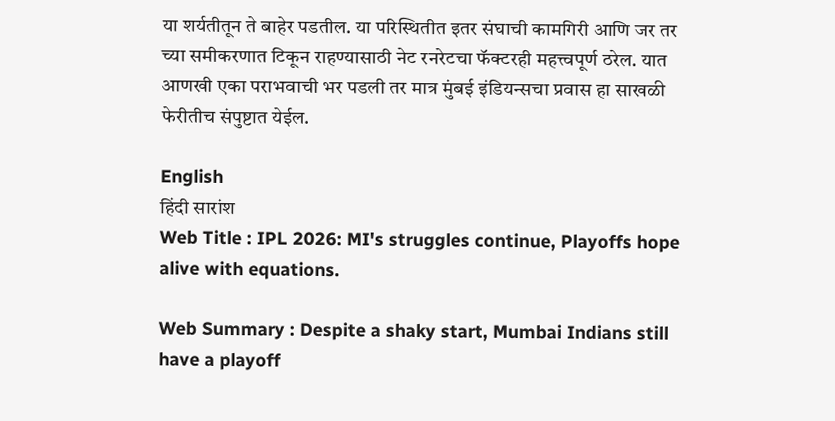या शर्यतीतून ते बाहेर पडतील. या परिस्थितीत इतर संघाची कामगिरी आणि जर तर च्या समीकरणात टिकून राहण्यासाठी नेट रनरेटचा फॅक्टरही महत्त्वपूर्ण ठरेल. यात आणखी एका पराभवाची भर पडली तर मात्र मुंबई इंडियन्सचा प्रवास हा साखळी फेरीतीच संपुष्टात येईल.

English
हिंदी सारांश
Web Title : IPL 2026: MI's struggles continue, Playoffs hope alive with equations.

Web Summary : Despite a shaky start, Mumbai Indians still have a playoff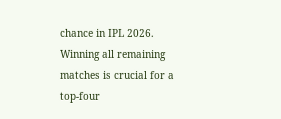chance in IPL 2026. Winning all remaining matches is crucial for a top-four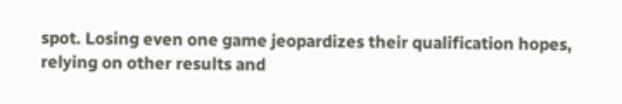spot. Losing even one game jeopardizes their qualification hopes, relying on other results and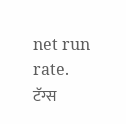net run rate.
टॅग्स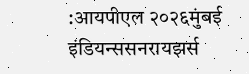:आयपीएल २०२६मुंबई इंडियन्ससनरायझर्स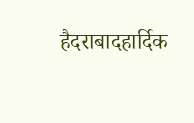हैदराबादहार्दिक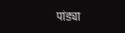पांड्या